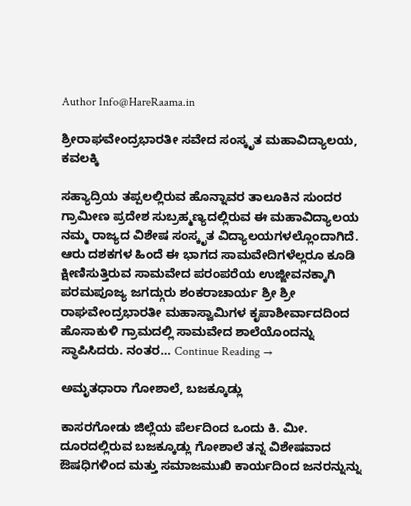Author Info@HareRaama.in

ಶ್ರೀರಾಘವೇಂದ್ರಭಾರತೀ ಸವೇದ ಸಂಸ್ಕೃತ ಮಹಾವಿದ್ಯಾಲಯ, ಕವಲಕ್ಕಿ

ಸಹ್ಯಾದ್ರಿಯ ತಪ್ಪಲಲ್ಲಿರುವ ಹೊನ್ನಾವರ ತಾಲೂಕಿನ ಸುಂದರ ಗ್ರಾಮೀಣ ಪ್ರದೇಶ ಸುಬ್ರಹ್ಮಣ್ಯದಲ್ಲಿರುವ ಈ ಮಹಾವಿದ್ಯಾಲಯ ನಮ್ಮ ರಾಜ್ಯದ ವಿಶೇಷ ಸಂಸ್ಕೃತ ವಿದ್ಯಾಲಯಗಳಲ್ಲೊಂದಾಗಿದೆ. ಆರು ದಶಕಗಳ ಹಿಂದೆ ಈ ಭಾಗದ ಸಾಮವೇದಿಗಳೆಲ್ಲರೂ ಕೂಡಿ ಕ್ಷೀಣಿಸುತ್ತಿರುವ ಸಾಮವೇದ ಪರಂಪರೆಯ ಉಜ್ಜೀವನಕ್ಕಾಗಿ ಪರಮಪೂಜ್ಯ ಜಗದ್ಗುರು ಶಂಕರಾಚಾರ್ಯ ಶ್ರೀ ಶ್ರೀ ರಾಘವೇಂದ್ರಭಾರತೀ ಮಹಾಸ್ವಾಮಿಗಳ ಕೃಪಾಶೀರ್ವಾದದಿಂದ ಹೊಸಾಕುಳಿ ಗ್ರಾಮದಲ್ಲಿ ಸಾಮವೇದ ಶಾಲೆಯೊಂದನ್ನು ಸ್ಥಾಪಿಸಿದರು. ನಂತರ… Continue Reading →

ಅಮೃತಧಾರಾ ಗೋಶಾಲೆ, ಬಜಕ್ಕೂಡ್ಲು

ಕಾಸರಗೋಡು ಜಿಲ್ಲೆಯ ಪೆರ್ಲದಿಂದ ಒಂದು ಕಿ. ಮೀ. ದೂರದಲ್ಲಿರುವ ಬಜಕ್ಕೂಡ್ಲು ಗೋಶಾಲೆ ತನ್ನ ವಿಶೇಷವಾದ ಔಷಧಿಗಳಿಂದ ಮತ್ತು ಸಮಾಜಮುಖಿ ಕಾರ್ಯದಿಂದ ಜನರನ್ನುನ್ನು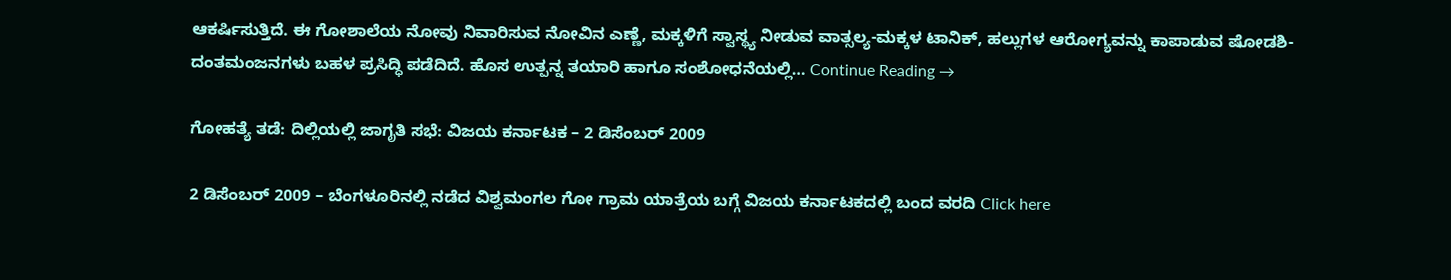ಆಕರ್ಷಿಸುತ್ತಿದೆ. ಈ ಗೋಶಾಲೆಯ ನೋವು ನಿವಾರಿಸುವ ನೋವಿನ ಎಣ್ಣೆ, ಮಕ್ಕಳಿಗೆ ಸ್ವಾಸ್ಥ್ಯ ನೀಡುವ ವಾತ್ಸಲ್ಯ-ಮಕ್ಕಳ ಟಾನಿಕ್, ಹಲ್ಲುಗಳ ಆರೋಗ್ಯವನ್ನು ಕಾಪಾಡುವ ಷೋಡಶಿ-ದಂತಮಂಜನಗಳು ಬಹಳ ಪ್ರಸಿದ್ಧಿ ಪಡೆದಿದೆ. ಹೊಸ ಉತ್ಪನ್ನ ತಯಾರಿ ಹಾಗೂ ಸಂಶೋಧನೆಯಲ್ಲಿ… Continue Reading →

ಗೋಹತ್ಯೆ ತಡೆ: ದಿಲ್ಲಿಯಲ್ಲಿ ಜಾಗೃತಿ ಸಭೆ: ವಿಜಯ ಕರ್ನಾಟಕ – 2 ಡಿಸೆಂಬರ್ 2009

2 ಡಿಸೆಂಬರ್ 2009 – ಬೆಂಗಳೂರಿನಲ್ಲಿ ನಡೆದ ವಿಶ್ವಮಂಗಲ ಗೋ ಗ್ರಾಮ ಯಾತ್ರೆಯ ಬಗ್ಗೆ ವಿಜಯ ಕರ್ನಾಟಕದಲ್ಲಿ ಬಂದ ವರದಿ Click here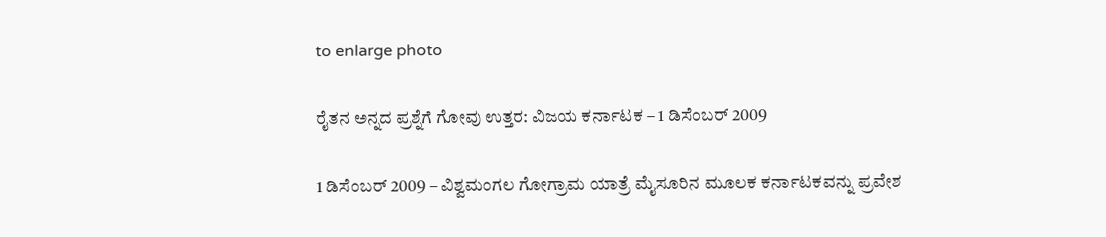to enlarge photo

ರೈತನ ಅನ್ನದ ಪ್ರಶ್ನೆಗೆ ಗೋವು ಉತ್ತರ: ವಿಜಯ ಕರ್ನಾಟಕ – 1 ಡಿಸೆಂಬರ್ 2009

1 ಡಿಸೆಂಬರ್ 2009 – ವಿಶ್ವಮಂಗಲ ಗೋಗ್ರಾಮ ಯಾತ್ರೆ ಮೈಸೂರಿನ ಮೂಲಕ ಕರ್ನಾಟಕವನ್ನು ಪ್ರವೇಶ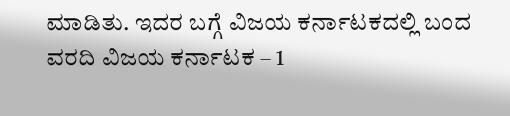ಮಾಡಿತು. ಇದರ ಬಗ್ಗೆ ವಿಜಯ ಕರ್ನಾಟಕದಲ್ಲಿ ಬಂದ ವರದಿ ವಿಜಯ ಕರ್ನಾಟಕ – 1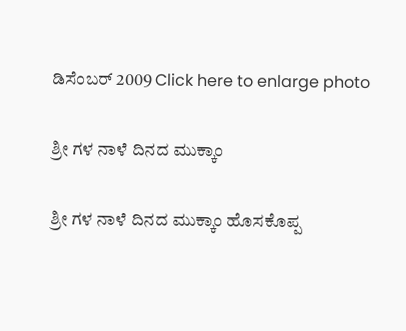ಡಿಸೆಂಬರ್ 2009 Click here to enlarge photo

ಶ್ರೀ ಗಳ ನಾಳೆ ದಿನದ ಮುಕ್ಕಾಂ

ಶ್ರೀ ಗಳ ನಾಳೆ ದಿನದ ಮುಕ್ಕಾಂ ಹೊಸಕೊಪ್ಪ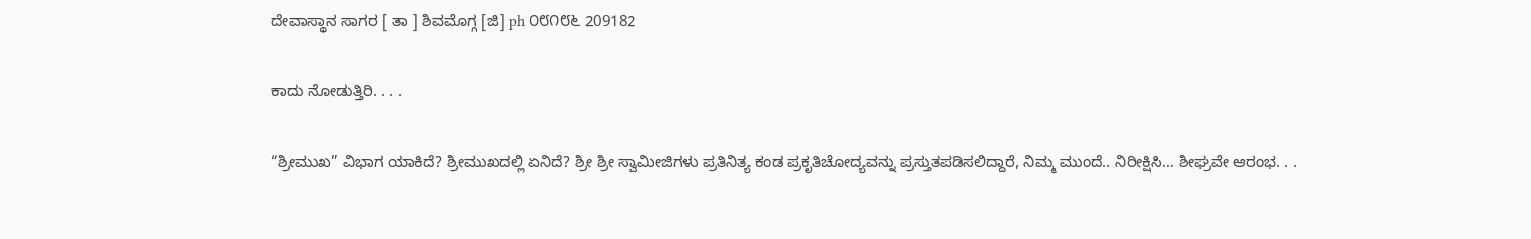ದೇವಾಸ್ಥಾನ ಸಾಗರ [ ತಾ ] ಶಿವಮೊಗ್ಗ [ಜಿ] ph ೦೮೧೮೬ 209182

ಕಾದು ನೋಡುತ್ತಿರಿ. . . .

“ಶ್ರೀಮುಖ” ವಿಭಾಗ ಯಾಕಿದೆ? ಶ್ರೀಮುಖದಲ್ಲಿ ಏನಿದೆ? ಶ್ರೀ ಶ್ರೀ ಸ್ವಾಮೀಜಿಗಳು ಪ್ರತಿನಿತ್ಯ ಕಂಡ ಪ್ರಕೃತಿಚೋದ್ಯವನ್ನು ಪ್ರಸ್ತುತಪಡಿಸಲಿದ್ದಾರೆ, ನಿಮ್ಮ ಮುಂದೆ.. ನಿರೀಕ್ಷಿಸಿ… ಶೀಘ್ರವೇ ಆರಂಭ. . .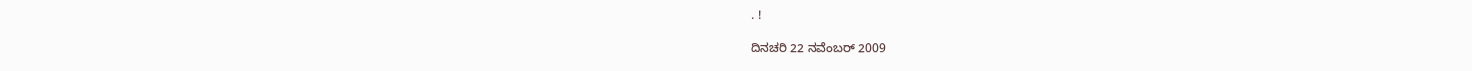. !

ದಿನಚರಿ 22 ನವೆಂಬರ್ 2009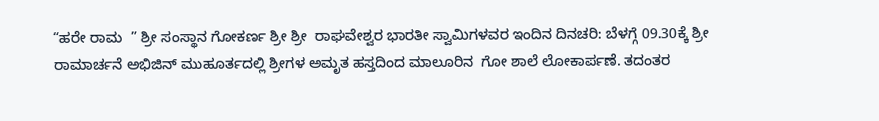“ಹರೇ ರಾಮ  ” ಶ್ರೀ ಸಂಸ್ಥಾನ ಗೋಕರ್ಣ ಶ್ರೀ ಶ್ರೀ  ರಾಘವೇಶ್ವರ ಭಾರತೀ ಸ್ವಾಮಿಗಳವರ ಇಂದಿನ ದಿನಚರಿ: ಬೆಳಗ್ಗೆ 09.30ಕ್ಕೆ ಶ್ರೀ ರಾಮಾರ್ಚನೆ ಅಭಿಜಿನ್ ಮುಹೂರ್ತದಲ್ಲಿ ಶ್ರೀಗಳ ಅಮೃತ ಹಸ್ತದಿಂದ ಮಾಲೂರಿನ  ಗೋ ಶಾಲೆ ಲೋಕಾರ್ಪಣೆ. ತದಂತರ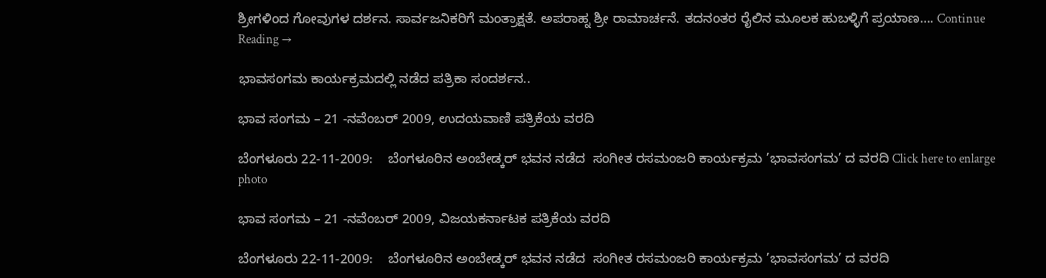ಶ್ರೀಗಳಿಂದ ಗೋವುಗಳ ದರ್ಶನ. ಸಾರ್ವಜನಿಕರಿಗೆ ಮಂತ್ರಾಕ್ಷತೆ. ಅಪರಾಹ್ನ ಶ್ರೀ ರಾಮಾರ್ಚನೆ. ತದನಂತರ ರೈಲಿನ ಮೂಲಕ ಹುಬಳ್ಳಿಗೆ ಪ್ರಯಾಣ…. Continue Reading →

ಭಾವಸಂಗಮ ಕಾರ್ಯಕ್ರಮದಲ್ಲಿ ನಡೆದ ಪತ್ರಿಕಾ ಸಂದರ್ಶನ..

ಭಾವ ಸಂಗಮ – 21 -ನವೆಂಬರ್ 2009, ಉದಯವಾಣಿ ಪತ್ರಿಕೆಯ ವರದಿ

ಬೆಂಗಳೂರು 22-11-2009:    ಬೆಂಗಳೂರಿನ ಅಂಬೇಡ್ಕರ್ ಭವನ ನಡೆದ  ಸಂಗೀತ ರಸಮಂಜರಿ ಕಾರ್ಯಕ್ರಮ ’ಭಾವಸಂಗಮ’ ದ ವರದಿ Click here to enlarge photo

ಭಾವ ಸಂಗಮ – 21 -ನವೆಂಬರ್ 2009, ವಿಜಯಕರ್ನಾಟಕ ಪತ್ರಿಕೆಯ ವರದಿ

ಬೆಂಗಳೂರು 22-11-2009:    ಬೆಂಗಳೂರಿನ ಅಂಬೇಡ್ಕರ್ ಭವನ ನಡೆದ  ಸಂಗೀತ ರಸಮಂಜರಿ ಕಾರ್ಯಕ್ರಮ ’ಭಾವಸಂಗಮ’ ದ ವರದಿ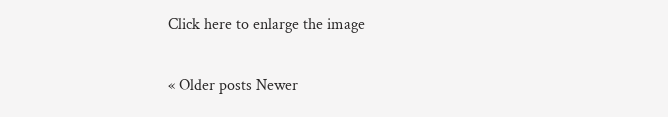Click here to enlarge the image

« Older posts Newer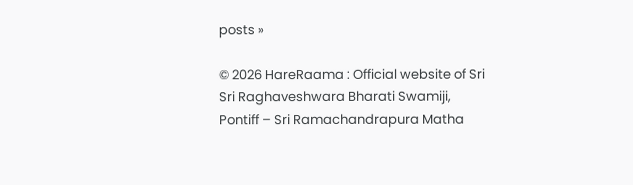posts »

© 2026 HareRaama : Official website of Sri Sri Raghaveshwara Bharati Swamiji, Pontiff – Sri Ramachandrapura Matha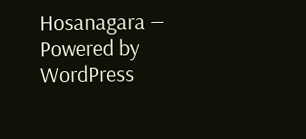Hosanagara — Powered by WordPress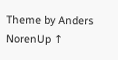Theme by Anders NorenUp ↑